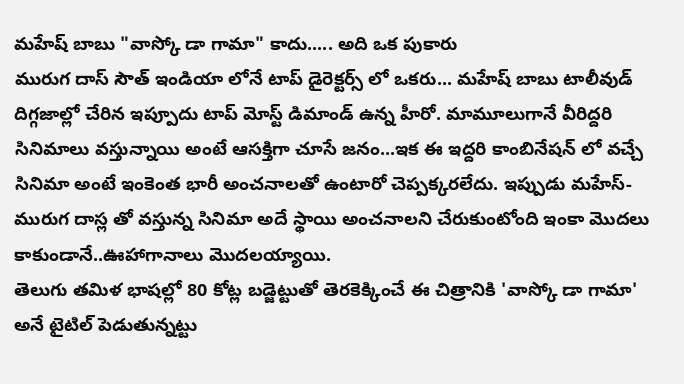మహేష్ బాబు "వాస్కో డా గామా" కాదు..... అది ఒక పుకారు
మురుగ దాస్ సౌత్ ఇండియా లోనే టాప్ డైరెక్టర్స్ లో ఒకరు... మహేష్ బాబు టాలీవుడ్ దిగ్గజాల్లో చేరిన ఇప్పూదు టాప్ మోస్ట్ డిమాండ్ ఉన్న హీరో. మామూలుగానే వీరిద్దరి సినిమాలు వస్తున్నాయి అంటే ఆసక్తిగా చూసే జనం...ఇక ఈ ఇద్దరి కాంబినేషన్ లో వచ్చే సినిమా అంటే ఇంకెంత భారీ అంచనాలతో ఉంటారో చెప్పక్కరలేదు. ఇప్పుడు మహేస్-మురుగ దాస్ల తో వస్తున్న సినిమా అదే స్థాయి అంచనాలని చేరుకుంటోంది ఇంకా మొదలు కాకుండానే..ఊహాగానాలు మొదలయ్యాయి.
తెలుగు తమిళ భాషల్లో 80 కోట్ల బడ్జెట్టుతో తెరకెక్కించే ఈ చిత్రానికి 'వాస్కో డా గామా' అనే టైటిల్ పెడుతున్నట్టు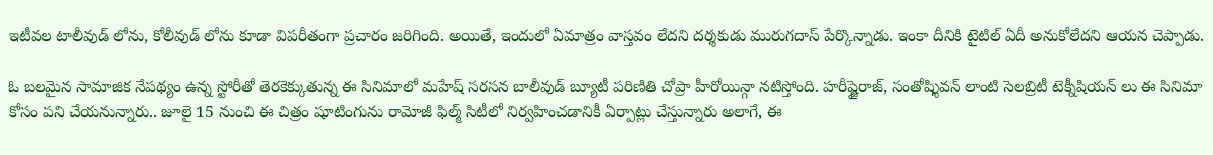ఇటీవల టాలీవుడ్ లోను, కోలీవుడ్ లోను కూడా విపరీతంగా ప్రచారం జరిగింది. అయితే, ఇందులో ఏమాత్రం వాస్తవం లేదని దర్శకుడు మురుగదాస్ పేర్కొన్నాడు. ఇంకా దీనికి టైటిల్ ఏదీ అనుకోలేదని ఆయన చెప్పాడు.

ఓ బలమైన సామాజిక నేపథ్యం ఉన్న స్టోరీతో తెరకెక్కుతున్న ఈ సినిమాలో మహేష్ సరసన బాలీవుడ్ బ్యూటీ పరిణితి చోప్రా హీరోయిన్గా నటిస్తోంది. హరీష్జైరాజ్, సంతోష్శివన్ లాంటి సెలబ్రిటీ టెక్నీషియన్ లు ఈ సినిమా కోసం పని చేయనున్నారు.. జూలై 15 నుంచి ఈ చిత్రం షూటింగును రామోజీ ఫిల్మ్ సిటీలో నిర్వహించడానికీ ఏర్పాట్లు చేస్తున్నారు అలాగే, ఈ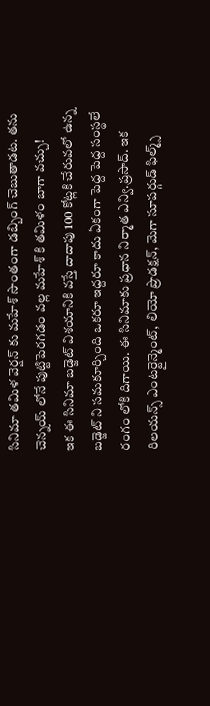సినిమా తమిళ వెర్షన్ కు మహేశ్ సొంతంగా డబ్బింగ్ చెబుతాడట. తను చెన్నయ్ లోనే పుట్టిపెరగడం వల్ల మహేశ్ కి తమిళం బాగా వచ్చు!
ఇక ఈ సినిమా బడ్జెట్ విశయానికి వస్తే దాదాపు 100 కోట్లకి చేరువలో ఉన్న బడ్జెట్ ని సమకూర్చింది ఒకరూ ఇద్దరూ కాదు ఏకంగా పెద్ద పెద్ద సంస్థలే రంగం లోకి దిగాయి. ఈ సినిమాకు ప్రధాన నిర్మాత ఎన్వి.ప్రసాద్. ఇక రిలయన్స్ ఎంటర్టైన్మెంట్, లియో ప్రొడక్షన్, మెగా సూపర్గుడ్ ఫిల్మ్స్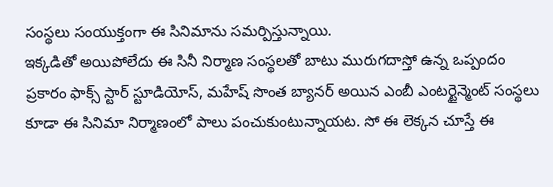సంస్థలు సంయుక్తంగా ఈ సినిమాను సమర్పిస్తున్నాయి.
ఇక్కడితో అయిపోలేదు ఈ సినీ నిర్మాణ సంస్థలతో బాటు మురుగదాస్తో ఉన్న ఒప్పందం ప్రకారం ఫాక్స్ స్టార్ స్టూడియోస్, మహేష్ సొంత బ్యానర్ అయిన ఎంబీ ఎంటర్టైన్మెంట్ సంస్థలు కూడా ఈ సినిమా నిర్మాణంలో పాలు పంచుకుంటున్నాయట. సో ఈ లెక్కన చూస్తే ఈ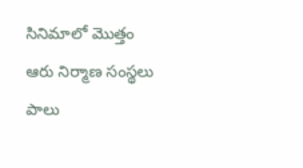సినిమాలో మొత్తం ఆరు నిర్మాణ సంస్థలు పాలు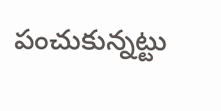పంచుకున్నట్టు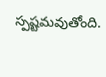స్పష్టమవుతోంది.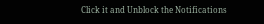Click it and Unblock the Notifications